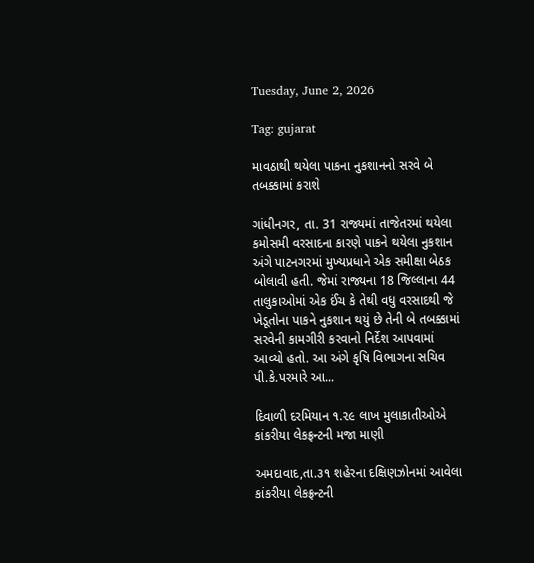Tuesday, June 2, 2026

Tag: gujarat

માવઠાથી થયેલા પાકના નુકશાનનો સરવે બે તબક્કામાં કરાશે

ગાંધીનગર, તા. 31 રાજ્યમાં તાજેતરમાં થયેલા કમોસમી વરસાદના કારણે પાકને થયેલા નુકશાન અંગે પાટનગરમાં મુખ્યપ્રધાને એક સમીક્ષા બેઠક બોલાવી હતી. જેમાં રાજ્યના 18 જિલ્લાના 44 તાલુકાઓમાં એક ઈંચ કે તેથી વધુ વરસાદથી જે ખેડૂતોના પાકને નુકશાન થયું છે તેની બે તબક્કામાં સરવેની કામગીરી કરવાનો નિર્દેશ આપવામાં આવ્યો હતો. આ અંગે કૃષિ વિભાગના સચિવ પી.કે.પરમારે આ...

દિવાળી દરમિયાન ૧.૨૯ લાખ મુલાકાતીઓએ કાંકરીયા લેકફ્રન્ટની મજા માણી

અમદાવાદ,તા.૩૧ શહેરના દક્ષિણઝોનમાં આવેલા કાંકરીયા લેકફ્રન્ટની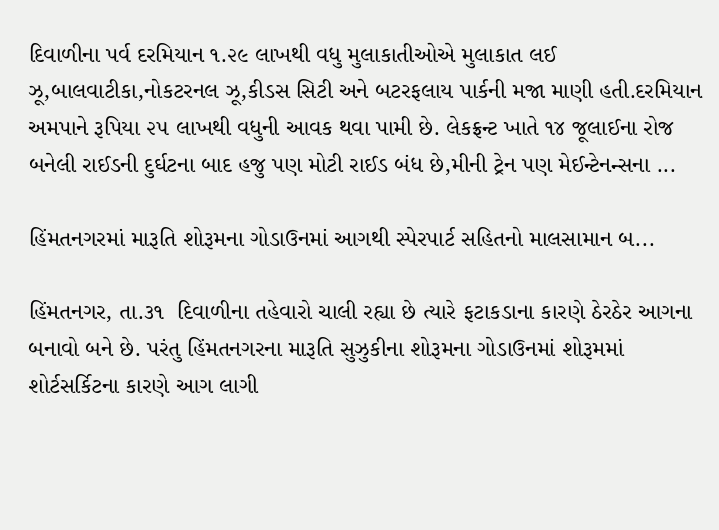દિવાળીના પર્વ દરમિયાન ૧.૨૯ લાખથી વધુ મુલાકાતીઓએ મુલાકાત લઈ ઝૂ,બાલવાટીકા,નોકટરનલ ઝૂ,કીડસ સિટી અને બટરફલાય પાર્કની મજા માણી હતી.દરમિયાન અમપાને રૂપિયા ૨૫ લાખથી વધુની આવક થવા પામી છે. લેકફ્રન્ટ ખાતે ૧૪ જૂલાઈના રોજ બનેલી રાઈડની દુર્ઘટના બાદ હજુ પણ મોટી રાઈડ બંધ છે,મીની ટ્રેન પણ મેઈન્ટેનન્સના ...

હિંમતનગરમાં મારૂતિ શોરૂમના ગોડાઉનમાં આગથી સ્પેરપાર્ટ સહિતનો માલસામાન બ...

હિંમતનગર, તા.૩૧  દિવાળીના તહેવારો ચાલી રહ્યા છે ત્યારે ફટાકડાના કારણે ઠેરઠેર આગના બનાવો બને છે. પરંતુ હિંમતનગરના મારૂતિ સુઝુકીના શોરૂમના ગોડાઉનમાં શોરૂમમાં શોર્ટસર્કિટના કારણે આગ લાગી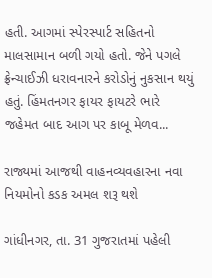હતી. આગમાં સ્પેરસ્પાર્ટ સહિતનો માલસામાન બળી ગયો હતો. જેને પગલે ફ્રેન્ચાઈઝી ધરાવનારને કરોડોનું નુકસાન થયું હતું. હિંમતનગર ફાયર ફાયટરે ભારે જહેમત બાદ આગ પર કાબૂ મેળવ...

રાજ્યમાં આજથી વાહનવ્યવહારના નવા નિયમોનો કડક અમલ શરૂ થશે

ગાંધીનગર, તા. 31 ગુજરાતમાં પહેલી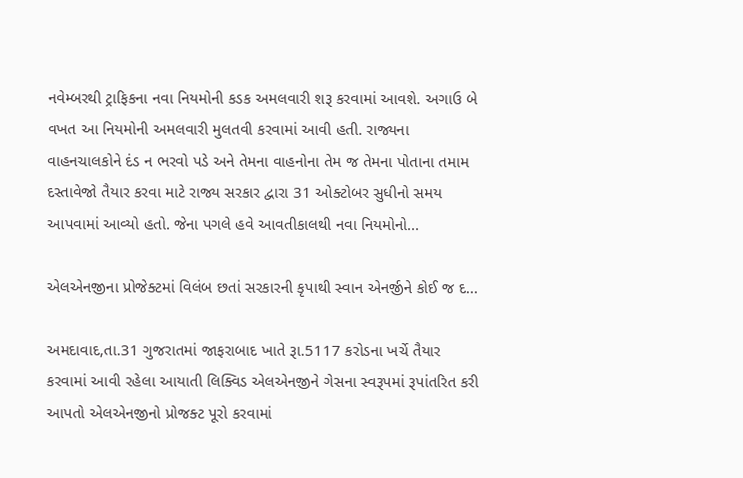નવેમ્બરથી ટ્રાફિકના નવા નિયમોની કડક અમલવારી શરૂ કરવામાં આવશે. અગાઉ બે વખત આ નિયમોની અમલવારી મુલતવી કરવામાં આવી હતી. રાજ્યના વાહનચાલકોને દંડ ન ભરવો પડે અને તેમના વાહનોના તેમ જ તેમના પોતાના તમામ દસ્તાવેજો તૈયાર કરવા માટે રાજ્ય સરકાર દ્વારા 31 ઓક્ટોબર સુધીનો સમય આપવામાં આવ્યો હતો. જેના પગલે હવે આવતીકાલથી નવા નિયમોનો...

એલએનજીના પ્રોજેક્ટમાં વિલંબ છતાં સરકારની કૃપાથી સ્વાન એનર્જીને કોઈ જ દ...

અમદાવાદ,તા.31 ગુજરાતમાં જાફરાબાદ ખાતે રૂા.5117 કરોડના ખર્ચે તૈયાર કરવામાં આવી રહેલા આયાતી લિક્વિડ એલએનજીને ગેસના સ્વરૂપમાં રૂપાંતરિત કરી આપતો એલએનજીનો પ્રોજક્ટ પૂરો કરવામાં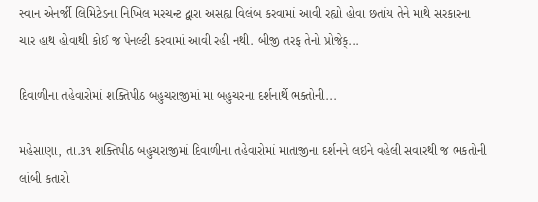સ્વાન એનર્જી લિમિટેડના નિખિલ મરચન્ટ દ્વારા અસહ્ય વિલંબ કરવામાં આવી રહ્યો હોવા છતાંય તેને માથે સરકારના ચાર હાથ હોવાથી કોઈ જ પેનલ્ટી કરવામાં આવી રહી નથી. બીજી તરફ તેનો પ્રોજેક્...

દિવાળીના તહેવારોમાં શક્તિપીઠ બહુચરાજીમાં મા બહુચરના દર્શનાર્થે ભક્તોની...

મહેસાણા, તા.૩૧ શક્તિપીઠ બહુચરાજીમાં દિવાળીના તહેવારોમાં માતાજીના દર્શનને લઇને વહેલી સવારથી જ ભકતોની લાંબી કતારો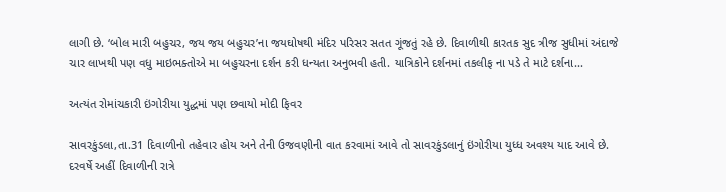લાગી છે. ‘બોલ મારી બહુચર, જય જય બહુચર’ના જયઘોષથી મંદિર પરિસર સતત ગૂંજતું રહે છે. દિવાળીથી કારતક સુદ ત્રીજ સુધીમાં અંદાજે ચાર લાખથી પણ વધુ માઇભક્તોએ મા બહુચરના દર્શન કરી ધન્યતા અનુભવી હતી. યાત્રિકોને દર્શનમાં તકલીફ ના પડે તે માટે દર્શના...

અત્યંત રોમાંચકારી ઇંગોરીયા યુદ્ધમાં પણ છવાયો મોદી ફિવર

સાવરકુંડલા,તા.31 દિવાળીનો તહેવાર હોય અને તેની ઉજવણીની વાત કરવામાં આવે તો સાવરકુંડલાનું ઇંગોરીયા યુધ્ધ અવશ્ય યાદ આવે છે. દરવર્ષે અહીં દિવાળીની રાત્રે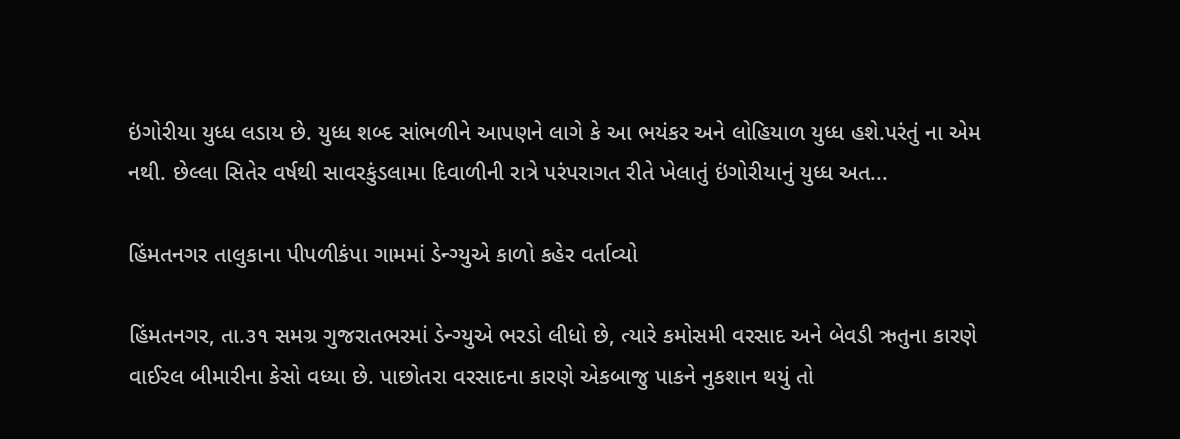ઇંગોરીયા યુધ્ધ લડાય છે. યુધ્ધ શબ્દ સાંભળીને આપણને લાગે કે આ ભયંકર અને લોહિયાળ યુધ્ધ હશે.પરંતું ના એમ નથી. છેલ્લા સિતેર વર્ષથી સાવરકુંડલામા દિવાળીની રાત્રે પરંપરાગત રીતે ખેલાતું ઇંગોરીયાનું યુધ્ધ અત...

હિંમતનગર તાલુકાના પીપળીકંપા ગામમાં ડેન્ગ્યુએ કાળો કહેર વર્તાવ્યો

હિંમતનગર, તા.૩૧ સમગ્ર ગુજરાતભરમાં ડેન્ગ્યુએ ભરડો લીધો છે, ત્યારે કમોસમી વરસાદ અને બેવડી ઋતુના કારણે વાઈરલ બીમારીના કેસો વધ્યા છે. પાછોતરા વરસાદના કારણે એકબાજુ પાકને નુકશાન થયું તો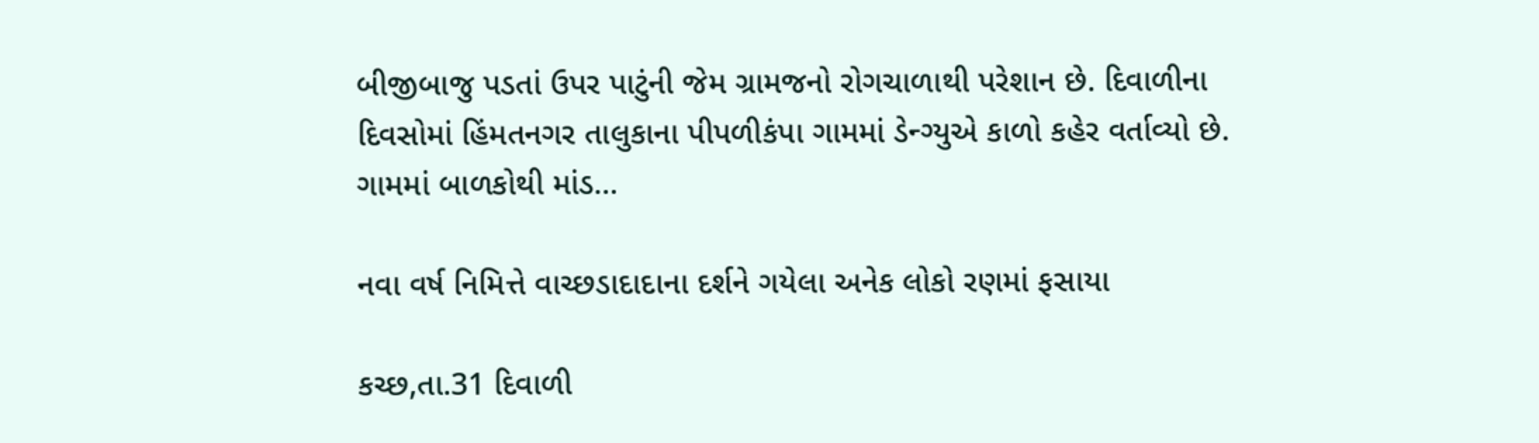બીજીબાજુ પડતાં ઉપર પાટુંની જેમ ગ્રામજનો રોગચાળાથી પરેશાન છે. દિવાળીના દિવસોમાં હિંમતનગર તાલુકાના પીપળીકંપા ગામમાં ડેન્ગ્યુએ કાળો કહેર વર્તાવ્યો છે. ગામમાં બાળકોથી માંડ...

નવા વર્ષ નિમિત્તે વાચ્છડાદાદાના દર્શને ગયેલા અનેક લોકો રણમાં ફસાયા

કચ્છ,તા.31 દિવાળી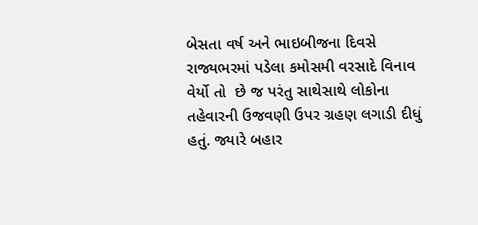બેસતા વર્ષ અને ભાઇબીજના દિવસે રાજ્યભરમાં પડેલા કમોસમી વરસાદે વિનાવ વેર્યો તો  છે જ પરંતુ સાથેસાથે લોકોના તહેવારની ઉજવણી ઉપર ગ્રહણ લગાડી દીધું હતું. જ્યારે બહાર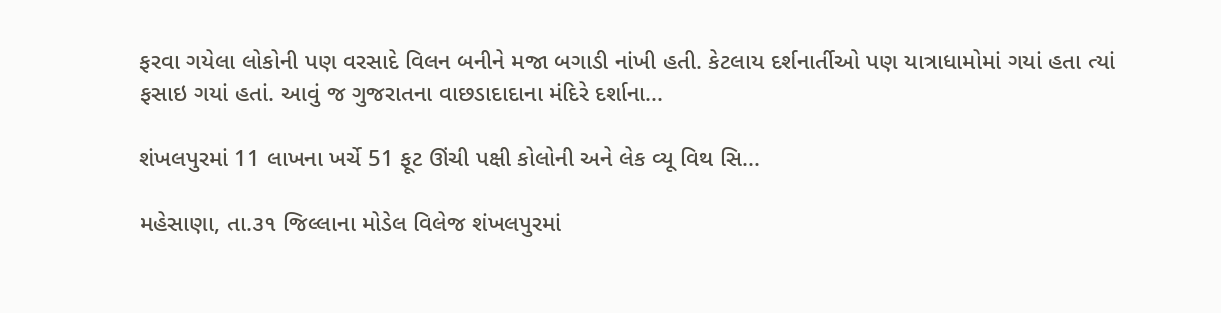ફરવા ગયેલા લોકોની પણ વરસાદે વિલન બનીને મજા બગાડી નાંખી હતી. કેટલાય દર્શનાર્તીઓ પણ યાત્રાધામોમાં ગયાં હતા ત્યાં ફસાઇ ગયાં હતાં. આવું જ ગુજરાતના વાછડાદાદાના મંદિરે દર્શાના...

શંખલપુરમાં 11 લાખના ખર્ચે 51 ફૂટ ઊંચી પક્ષી કોલોની અને લેક વ્યૂ વિથ સિ...

મહેસાણા, તા.૩૧ જિલ્લાના મોડેલ વિલેજ શંખલપુરમાં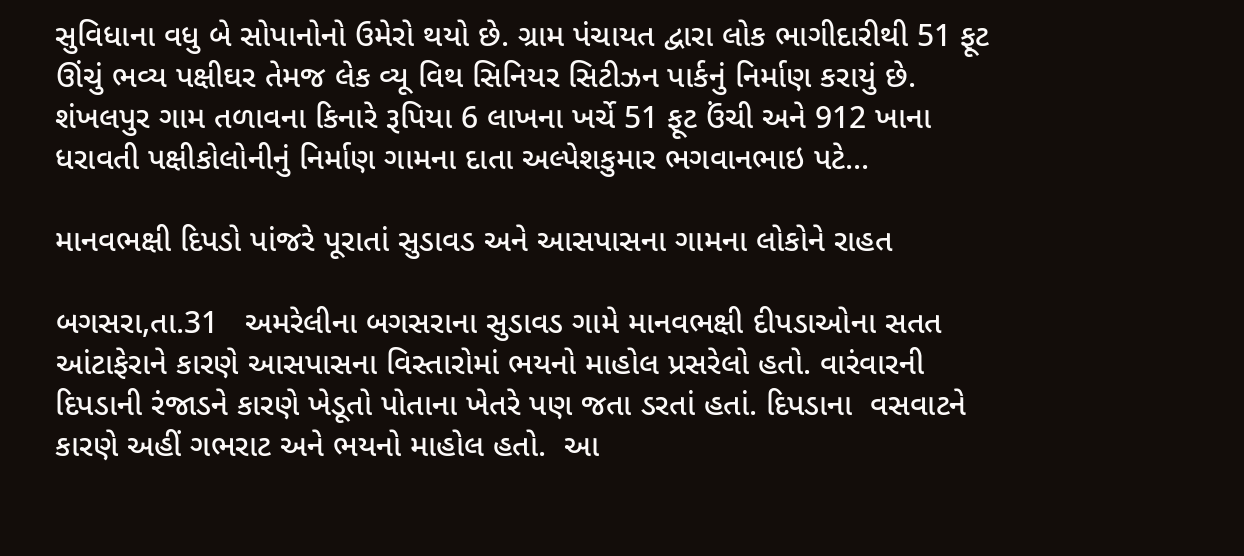સુવિધાના વધુ બે સોપાનોનો ઉમેરો થયો છે. ગ્રામ પંચાયત દ્વારા લોક ભાગીદારીથી 51 ફૂટ ઊંચું ભવ્ય પક્ષીઘર તેમજ લેક વ્યૂ વિથ સિનિયર સિટીઝન પાર્કનું નિર્માણ કરાયું છે. શંખલપુર ગામ તળાવના કિનારે રૂપિયા 6 લાખના ખર્ચે 51 ફૂટ ઉંચી અને 912 ખાના ધરાવતી પક્ષીકોલોનીનું નિર્માણ ગામના દાતા અલ્પેશકુમાર ભગવાનભાઇ પટે...

માનવભક્ષી દિપડો પાંજરે પૂરાતાં સુડાવડ અને આસપાસના ગામના લોકોને રાહત

બગસરા,તા.31   અમરેલીના બગસરાના સુડાવડ ગામે માનવભક્ષી દીપડાઓના સતત આંટાફેરાને કારણે આસપાસના વિસ્તારોમાં ભયનો માહોલ પ્રસરેલો હતો. વારંવારની દિપડાની રંજાડને કારણે ખેડૂતો પોતાના ખેતરે પણ જતા ડરતાં હતાં. દિપડાના  વસવાટને કારણે અહીં ગભરાટ અને ભયનો માહોલ હતો.  આ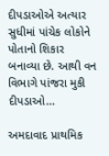દીપડાઓએ અત્યાર સુધીમાં પાંચેક લોકોને પોતાનો શિકાર બનાવ્યા છે. આથી વન વિભાગે પાંજરા મુકી દીપડાઓ...

અમદાવાદ પ્રાથમિક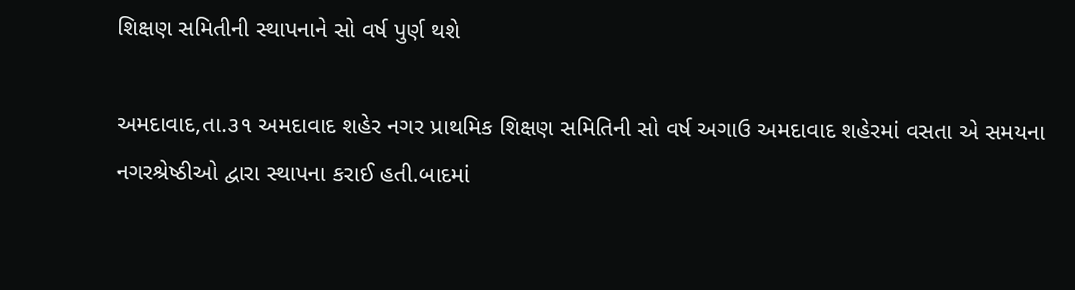શિક્ષણ સમિતીની સ્થાપનાને સો વર્ષ પુર્ણ થશે

અમદાવાદ,તા.૩૧ અમદાવાદ શહેર નગર પ્રાથમિક શિક્ષણ સમિતિની સો વર્ષ અગાઉ અમદાવાદ શહેરમાં વસતા એ સમયના નગરશ્રેષ્ઠીઓ દ્વારા સ્થાપના કરાઈ હતી.બાદમાં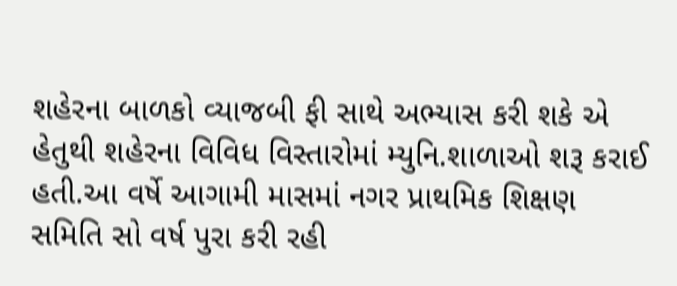શહેરના બાળકો વ્યાજબી ફી સાથે અભ્યાસ કરી શકે એ હેતુથી શહેરના વિવિધ વિસ્તારોમાં મ્યુનિ.શાળાઓ શરૂ કરાઈ હતી.આ વર્ષે આગામી માસમાં નગર પ્રાથમિક શિક્ષણ સમિતિ સો વર્ષ પુરા કરી રહી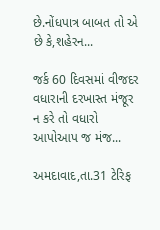છે.નોંધપાત્ર બાબત તો એ છે કે,શહેરન...

જર્ક 60 દિવસમાં વીજદર વધારાની દરખાસ્ત મંજૂર ન કરે તો વધારો આપોઆપ જ મંજ...

અમદાવાદ,તા.31 ટેરિફ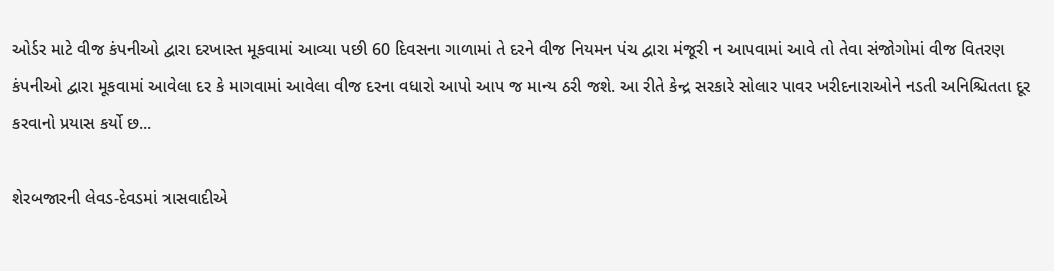ઓર્ડર માટે વીજ કંપનીઓ દ્વારા દરખાસ્ત મૂકવામાં આવ્યા પછી 60 દિવસના ગાળામાં તે દરને વીજ નિયમન પંચ દ્વારા મંજૂરી ન આપવામાં આવે તો તેવા સંજોગોમાં વીજ વિતરણ કંપનીઓ દ્વારા મૂકવામાં આવેલા દર કે માગવામાં આવેલા વીજ દરના વધારો આપો આપ જ માન્ય ઠરી જશે. આ રીતે કેન્દ્ર સરકારે સોલાર પાવર ખરીદનારાઓને નડતી અનિશ્ચિતતા દૂર કરવાનો પ્રયાસ કર્યો છ...

શેરબજારની લેવડ-દેવડમાં ત્રાસવાદીએ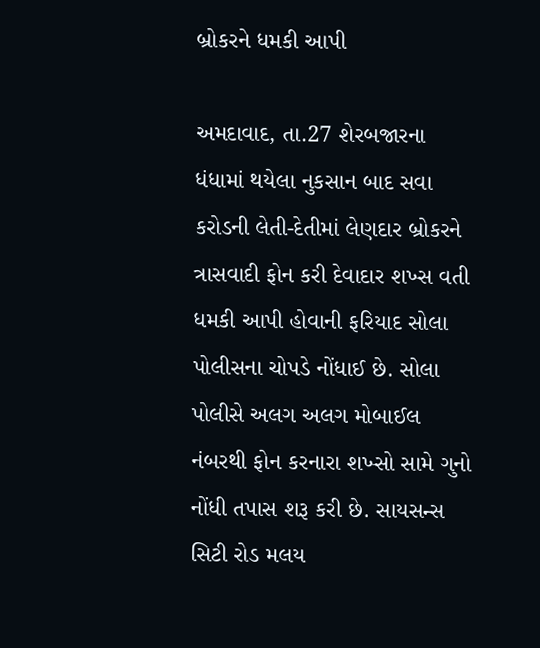બ્રોકરને ધમકી આપી

અમદાવાદ, તા.27 શેરબજારના ધંધામાં થયેલા નુકસાન બાદ સવા કરોડની લેતી-દેતીમાં લેણદાર બ્રોકરને ત્રાસવાદી ફોન કરી દેવાદાર શખ્સ વતી ધમકી આપી હોવાની ફરિયાદ સોલા પોલીસના ચોપડે નોંધાઈ છે. સોલા પોલીસે અલગ અલગ મોબાઈલ નંબરથી ફોન કરનારા શખ્સો સામે ગુનો નોંધી તપાસ શરૂ કરી છે. સાયસન્સ સિટી રોડ મલય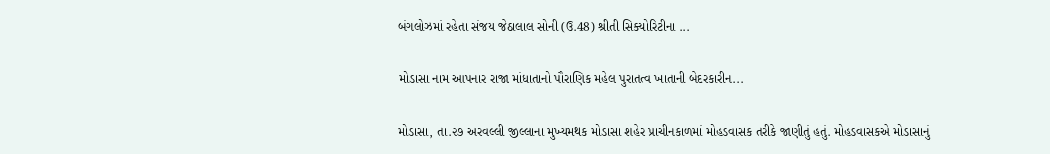બંગલોઝમાં રહેતા સંજય જેઠાલાલ સોની (ઉ.48) શ્રીતી સિક્યોરિટીના ...

મોડાસા નામ આપનાર રાજા માંધાતાનો પૌરાણિક મહેલ પુરાતત્વ ખાતાની બેદરકારીન...

મોડાસા, તા.૨૭ અરવલ્લી જીલ્લાના મુખ્યમથક મોડાસા શહેર પ્રાચીનકાળમાં મોહડવાસક તરીકે જાણીતું હતું. મોહડવાસકએ મોડાસાનું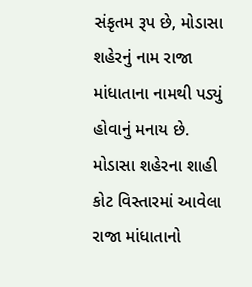સંકૃતમ રૂપ છે, મોડાસા શહેરનું નામ રાજા માંધાતાના નામથી પડ્યું હોવાનું મનાય છે. મોડાસા શહેરના શાહી કોટ વિસ્તારમાં આવેલા રાજા માંધાતાનો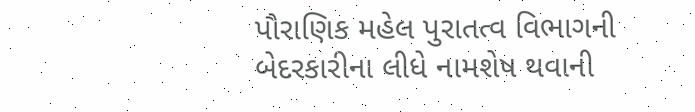પૌરાણિક મહેલ પુરાતત્વ વિભાગની બેદરકારીના લીધે નામશેષ થવાની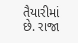તૈયારીમાં છે. રાજા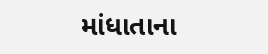માંધાતાના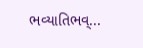ભવ્યાતિભવ્...